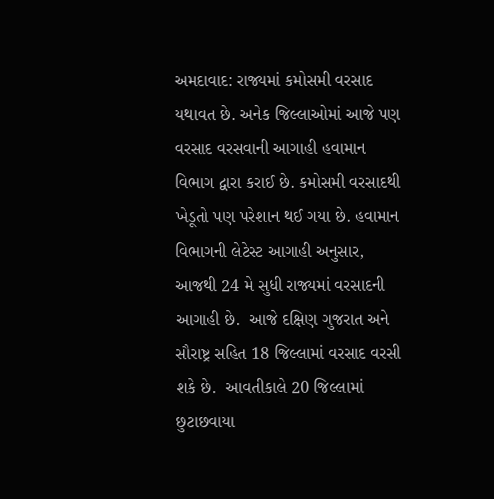અમદાવાદ: રાજ્યમાં કમોસમી વરસાદ યથાવત છે. અનેક જિલ્લાઓમાં આજે પણ વરસાદ વરસવાની આગાહી હવામાન વિભાગ દ્વારા કરાઈ છે. કમોસમી વરસાદથી ખેડૂતો પણ પરેશાન થઈ ગયા છે. હવામાન વિભાગની લેટેસ્ટ આગાહી અનુસાર, આજથી 24 મે સુધી રાજ્યમાં વરસાદની આગાહી છે.  આજે દક્ષિણ ગુજરાત અને સૌરાષ્ટ્ર સહિત 18 જિલ્લામાં વરસાદ વરસી શકે છે.  આવતીકાલે 20 જિલ્લામાં છુટાછવાયા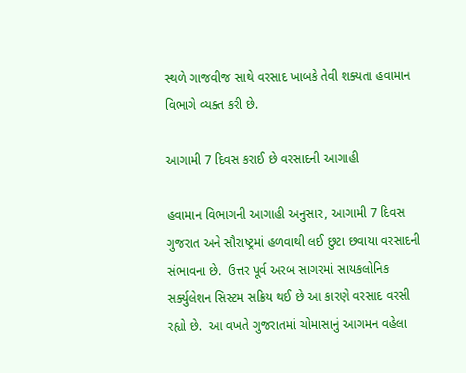સ્થળે ગાજવીજ સાથે વરસાદ ખાબકે તેવી શક્યતા હવામાન વિભાગે વ્યક્ત કરી છે.

આગામી 7 દિવસ કરાઈ છે વરસાદની આગાહી

હવામાન વિભાગની આગાહી અનુસાર, આગામી 7 દિવસ ગુજરાત અને સૌરાષ્ટ્રમાં હળવાથી લઈ છુટા છવાયા વરસાદની સંભાવના છે.  ઉત્તર પૂર્વ અરબ સાગરમાં સાયકલોનિક સર્ક્યુલેશન સિસ્ટમ સક્રિય થઈ છે આ કારણે વરસાદ વરસી રહ્યો છે.  આ વખતે ગુજરાતમાં ચોમાસાનું આગમન વહેલા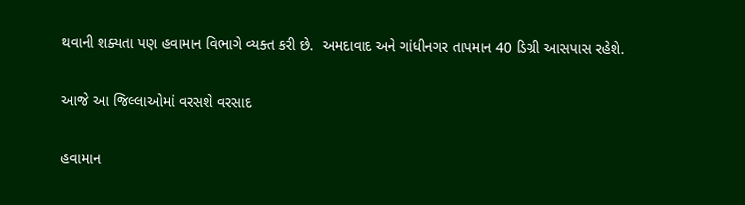થવાની શક્યતા પણ હવામાન વિભાગે વ્યક્ત કરી છે.  અમદાવાદ અને ગાંધીનગર તાપમાન 40 ડિગ્રી આસપાસ રહેશે.

આજે આ જિલ્લાઓમાં વરસશે વરસાદ

હવામાન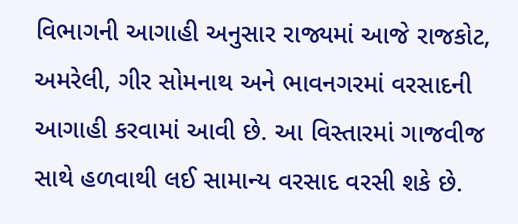વિભાગની આગાહી અનુસાર રાજ્યમાં આજે રાજકોટ, અમરેલી, ગીર સોમનાથ અને ભાવનગરમાં વરસાદની આગાહી કરવામાં આવી છે. આ વિસ્તારમાં ગાજવીજ સાથે હળવાથી લઈ સામાન્ય વરસાદ વરસી શકે છે.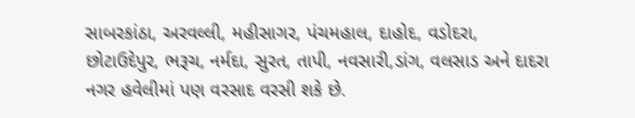સાબરકાંઠા, અરવલ્લી, મહીસાગર, પંચમહાલ, દાહોદ, વડોદરા, છોટાઉદેપુર, ભરૂચ, નર્મદા, સુરત, તાપી, નવસારી,ડાંગ, વલસાડ અને દાદરા નગર હવેલીમાં પણ વરસાદ વરસી શકે છે.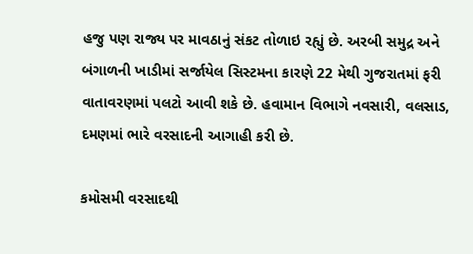હજુ પણ રાજ્ય પર માવઠાનું સંકટ તોળાઇ રહ્યું છે. અરબી સમુદ્ર અને બંગાળની ખાડીમાં સર્જાયેલ સિસ્ટમના કારણે 22 મેથી ગુજરાતમાં ફરી વાતાવરણમાં પલટો આવી શકે છે. હવામાન વિભાગે નવસારી, વલસાડ, દમણમાં ભારે વરસાદની આગાહી કરી છે.

કમોસમી વરસાદથી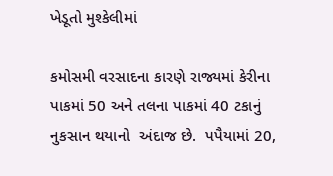ખેડૂતો મુશ્કેલીમાં

કમોસમી વરસાદના કારણે રાજ્યમાં કેરીના પાકમાં 50 અને તલના પાકમાં 40 ટકાનું નુકસાન થયાનો  અંદાજ છે.  પપૈયામાં 20,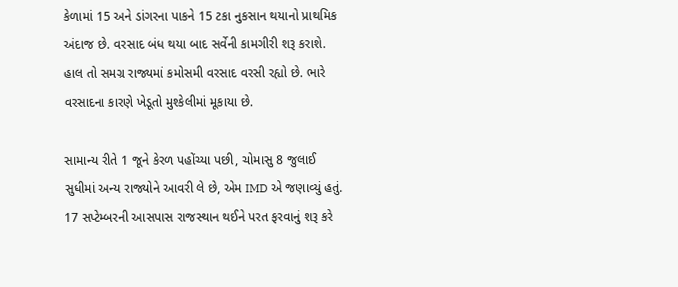કેળામાં 15 અને ડાંગરના પાકને 15 ટકા નુકસાન થયાનો પ્રાથમિક અંદાજ છે. વરસાદ બંધ થયા બાદ સર્વેની કામગીરી શરૂ કરાશે. હાલ તો સમગ્ર રાજ્યમાં કમોસમી વરસાદ વરસી રહ્યો છે. ભારે વરસાદના કારણે ખેડૂતો મુશ્કેલીમાં મૂકાયા છે.

સામાન્ય રીતે 1 જૂને કેરળ પહોંચ્યા પછી, ચોમાસુ 8 જુલાઈ સુધીમાં અન્ય રાજ્યોને આવરી લે છે, એમ IMD એ જણાવ્યું હતું. 17 સપ્ટેમ્બરની આસપાસ રાજસ્થાન થઈને પરત ફરવાનું શરૂ કરે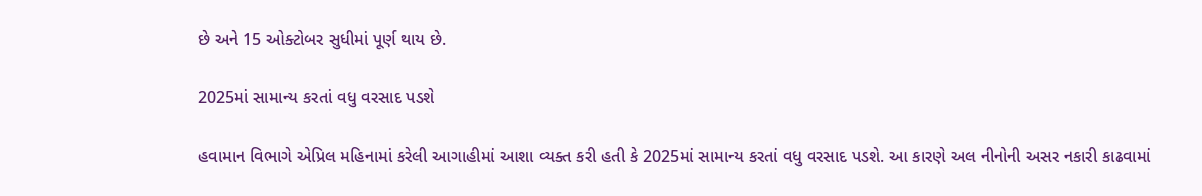છે અને 15 ઓક્ટોબર સુધીમાં પૂર્ણ થાય છે.

2025માં સામાન્ય કરતાં વધુ વરસાદ પડશે

હવામાન વિભાગે એપ્રિલ મહિનામાં કરેલી આગાહીમાં આશા વ્યક્ત કરી હતી કે 2025માં સામાન્ય કરતાં વધુ વરસાદ પડશે. આ કારણે અલ નીનોની અસર નકારી કાઢવામાં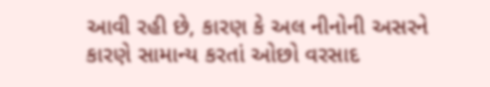આવી રહી છે, કારણ કે અલ નીનોની અસરને કારણે સામાન્ય કરતાં ઓછો વરસાદ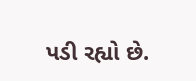પડી રહ્યો છે.